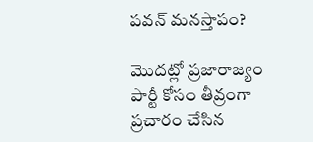పవన్ మనస్తాపం?

మొదట్లో ప్రజారాజ్యం పార్టీ కోసం తీవ్రంగా ప్రచారం చేసిన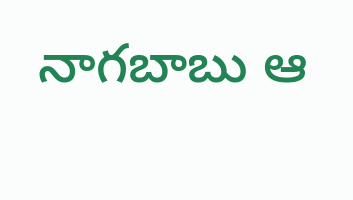నాగబాబు ఆ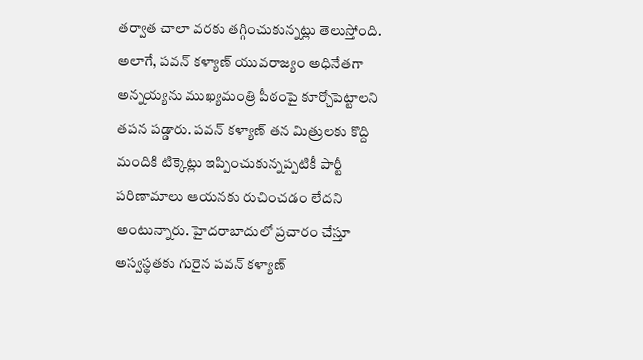తర్వాత చాలా వరకు తగ్గించుకున్నట్లు తెలుస్తోంది. అలాగే, పవన్ కళ్యాణ్ యువరాజ్యం అధినేతగా అన్నయ్యను ముఖ్యమంత్రి పీఠంపై కూర్చోపెట్టాలని తపన పడ్డారు. పవన్ కళ్యాణ్ తన మిత్రులకు కొద్ది మందికి టిక్కెట్లు ఇప్పించుకున్నప్పటికీ పార్టీ పరిణామాలు ఆయనకు రుచించడం లేదని అంటున్నారు. హైదరాబాదులో ప్రచారం చేస్తూ అస్వస్థతకు గురైన పవన్ కళ్యాణ్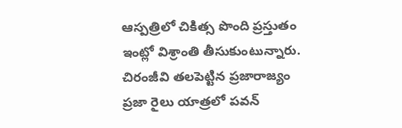ఆస్పత్రిలో చికిత్స పొంది ప్రస్తుతం ఇంట్లో విశ్రాంతి తీసుకుంటున్నారు.
చిరంజీవి తలపెట్టిన ప్రజారాజ్యం ప్రజా రైలు యాత్రలో పవన్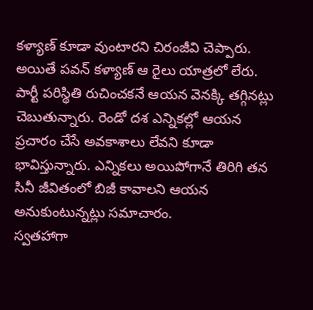కళ్యాణ్ కూడా వుంటారని చిరంజీవి చెప్పారు. అయితే పవన్ కళ్యాణ్ ఆ రైలు యాత్రలో లేరు. పార్టీ పరిస్థితి రుచించకనే ఆయన వెనక్కి తగ్గినట్లు చెబుతున్నారు. రెండో దశ ఎన్నికల్లో ఆయన ప్రచారం చేసే అవకాశాలు లేవని కూడా భావిస్తున్నారు. ఎన్నికలు అయిపోగానే తిరిగి తన సినీ జీవితంలో బిజీ కావాలని ఆయన అనుకుంటున్నట్లు సమాచారం.
స్వతహాగా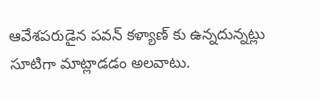ఆవేశపరుడైన పవన్ కళ్యాణ్ కు ఉన్నదున్నట్లు సూటిగా మాట్లాడడం అలవాటు.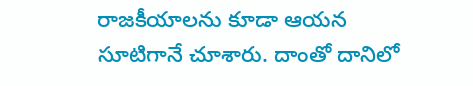రాజకీయాలను కూడా ఆయన సూటిగానే చూశారు. దాంతో దానిలో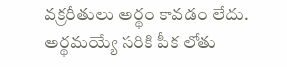వక్రరీతులు అర్థం కావడం లేదు. అర్థమయ్యే సరికి పీక లోతు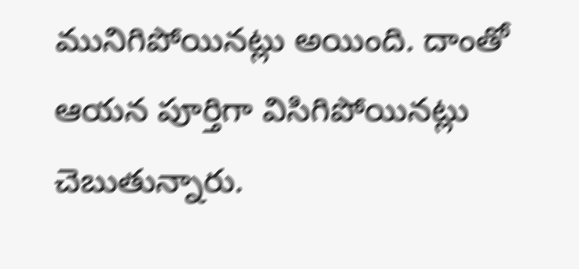మునిగిపోయినట్లు అయింది. దాంతో ఆయన పూర్తిగా విసిగిపోయినట్లు చెబుతున్నారు.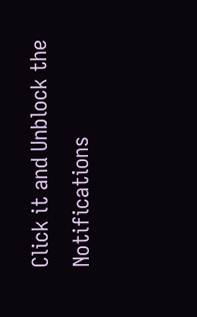Click it and Unblock the Notifications